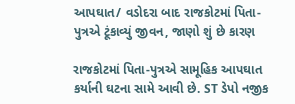આપઘાત/ વડોદરા બાદ રાજકોટમાં પિતા-પુત્રએ ટૂંકાવ્યું જીવન, જાણો શું છે કારણ

રાજકોટમાં પિતા-પુત્રએ સામૂહિક આપઘાત કર્યાની ઘટના સામે આવી છે. ST ડેપો નજીક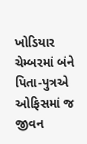ખોડિયાર ચેમ્બરમાં બંને પિતા-પુત્રએ ઓફિસમાં જ જીવન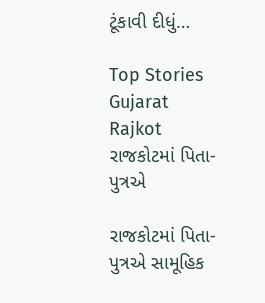ટૂંકાવી દીધું…

Top Stories Gujarat Rajkot
રાજકોટમાં પિતા-પુત્રએ

રાજકોટમાં પિતા-પુત્રએ સામૂહિક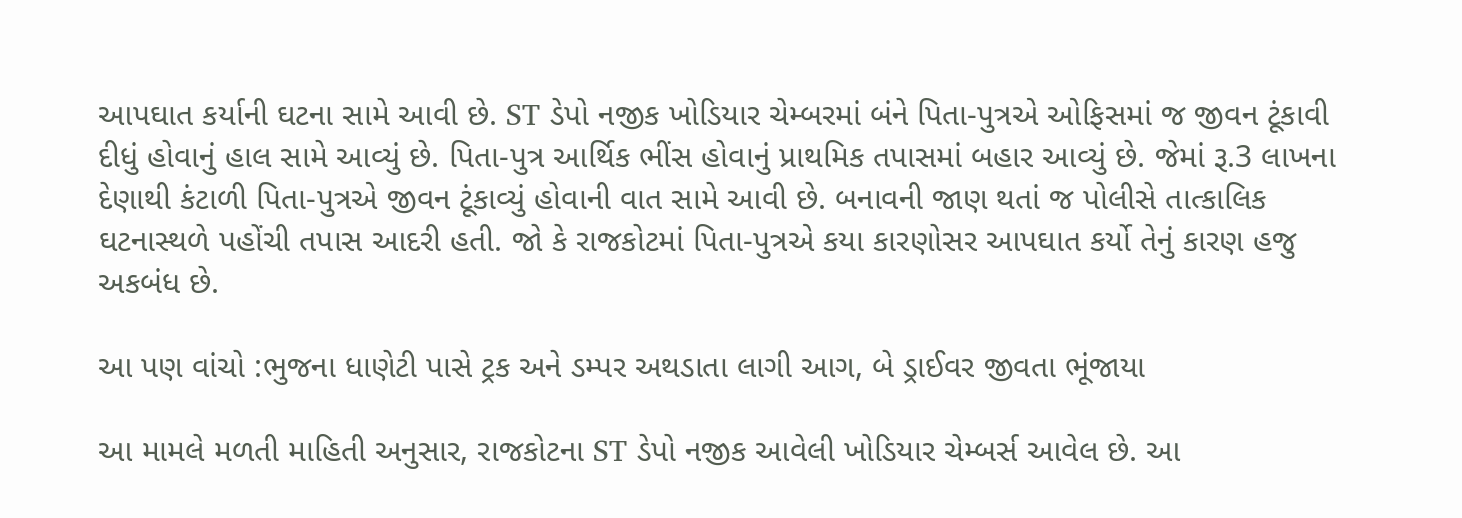આપઘાત કર્યાની ઘટના સામે આવી છે. ST ડેપો નજીક ખોડિયાર ચેમ્બરમાં બંને પિતા-પુત્રએ ઓફિસમાં જ જીવન ટૂંકાવી દીધું હોવાનું હાલ સામે આવ્યું છે. પિતા-પુત્ર આર્થિક ભીંસ હોવાનું પ્રાથમિક તપાસમાં બહાર આવ્યું છે. જેમાં રૂ.3 લાખના દેણાથી કંટાળી પિતા-પુત્રએ જીવન ટૂંકાવ્યું હોવાની વાત સામે આવી છે. બનાવની જાણ થતાં જ પોલીસે તાત્કાલિક ઘટનાસ્થળે પહોંચી તપાસ આદરી હતી. જો કે રાજકોટમાં પિતા-પુત્રએ કયા કારણોસર આપઘાત કર્યો તેનું કારણ હજુ અકબંધ છે.

આ પણ વાંચો :ભુજના ધાણેટી પાસે ટ્રક અને ડમ્પર અથડાતા લાગી આગ, બે ડ્રાઈવર જીવતા ભૂંજાયા

આ મામલે મળતી માહિતી અનુસાર, રાજકોટના ST ડેપો નજીક આવેલી ખોડિયાર ચેમ્બર્સ આવેલ છે. આ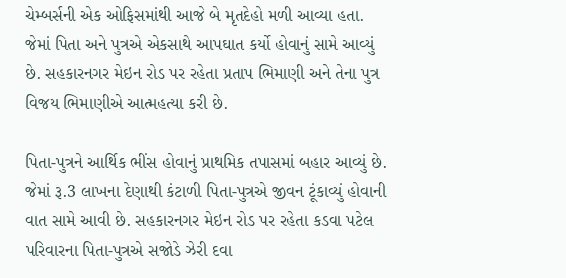ચેમ્બર્સની એક ઓફિસમાંથી આજે બે મૃતદેહો મળી આવ્યા હતા. જેમાં પિતા અને પુત્રએ એકસાથે આપઘાત કર્યો હોવાનું સામે આવ્યું છે. સહકારનગર મેઇન રોડ પર રહેતા પ્રતાપ ભિમાણી અને તેના પુત્ર વિજય ભિમાણીએ આત્મહત્યા કરી છે.

પિતા-પુત્રને આર્થિક ભીંસ હોવાનું પ્રાથમિક તપાસમાં બહાર આવ્યું છે. જેમાં રૂ.3 લાખના દેણાથી કંટાળી પિતા-પુત્રએ જીવન ટૂંકાવ્યું હોવાની વાત સામે આવી છે. સહકારનગર મેઇન રોડ પર રહેતા કડવા પટેલ પરિવારના પિતા-પુત્રએ સજોડે ઝેરી દવા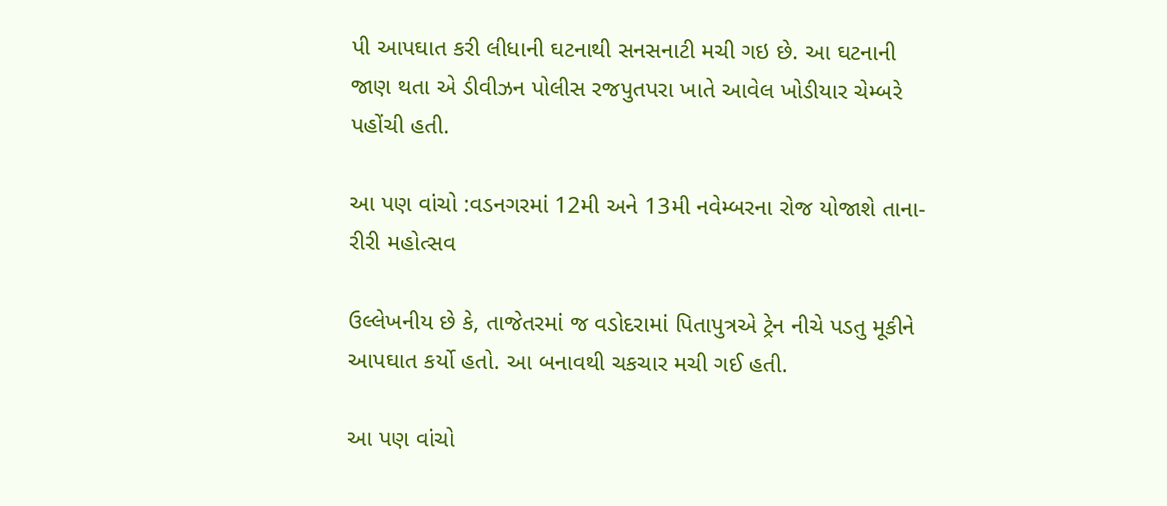પી આપઘાત કરી લીધાની ઘટનાથી સનસનાટી મચી ગઇ છે. આ ઘટનાની જાણ થતા એ ડીવીઝન પોલીસ રજપુતપરા ખાતે આવેલ ખોડીયાર ચેમ્બરે પહોંચી હતી.

આ પણ વાંચો :વડનગરમાં 12મી અને 13મી નવેમ્બરના રોજ યોજાશે તાના-રીરી મહોત્સવ

ઉલ્લેખનીય છે કે, તાજેતરમાં જ વડોદરામાં પિતાપુત્રએ ટ્રેન નીચે પડતુ મૂકીને આપઘાત કર્યો હતો. આ બનાવથી ચકચાર મચી ગઈ હતી.

આ પણ વાંચો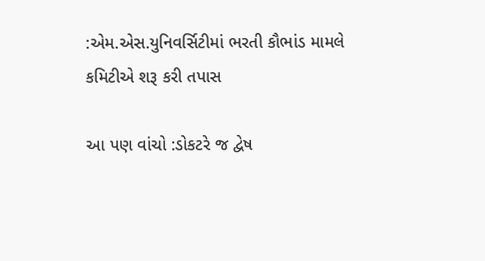:એમ.એસ.યુનિવર્સિટીમાં ભરતી કૌભાંડ મામલે કમિટીએ શરૂ કરી તપાસ

આ પણ વાંચો :ડોકટરે જ દ્વેષ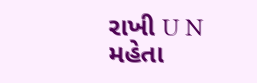રાખી U N મહેતા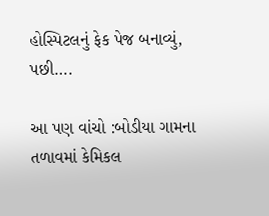હોસ્પિટલનું ફેક પેજ બનાવ્યું, પછી….

આ પણ વાંચો :બોડીયા ગામના તળાવમાં કેમિકલ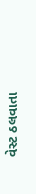વેસ્ટ ઠલવાતા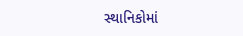સ્થાનિકોમાં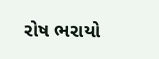રોષ ભરાયો